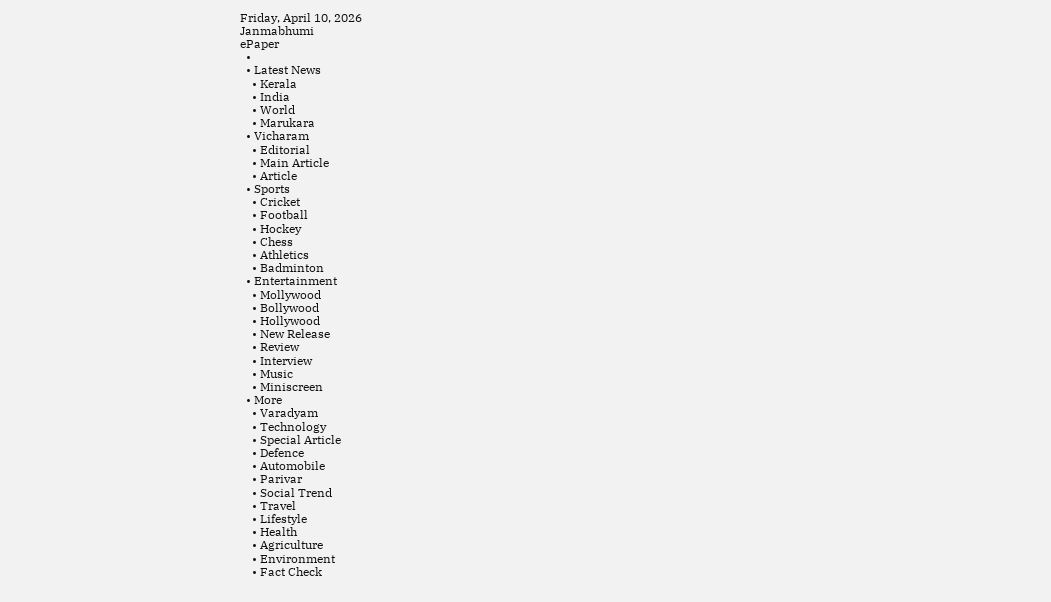Friday, April 10, 2026
Janmabhumi
ePaper
  •
  • Latest News
    • Kerala
    • India
    • World
    • Marukara
  • Vicharam
    • Editorial
    • Main Article
    • Article
  • Sports
    • Cricket
    • Football
    • Hockey
    • Chess
    • Athletics
    • Badminton
  • Entertainment
    • Mollywood
    • Bollywood
    • Hollywood
    • New Release
    • Review
    • Interview
    • Music
    • Miniscreen
  • More
    • Varadyam
    • Technology
    • Special Article
    • Defence
    • Automobile
    • Parivar
    • Social Trend
    • Travel
    • Lifestyle
    • Health
    • Agriculture
    • Environment
    • Fact Check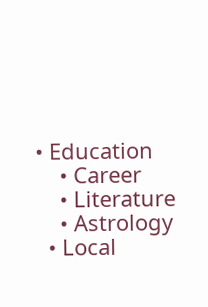• Education
    • Career
    • Literature
    • Astrology
  • Local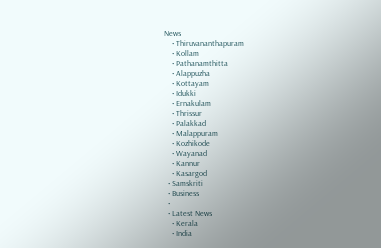News
    • Thiruvananthapuram
    • Kollam
    • Pathanamthitta
    • Alappuzha
    • Kottayam
    • Idukki
    • Ernakulam
    • Thrissur
    • Palakkad
    • Malappuram
    • Kozhikode
    • Wayanad
    • Kannur
    • Kasargod
  • Samskriti
  • Business
  •
  • Latest News
    • Kerala
    • India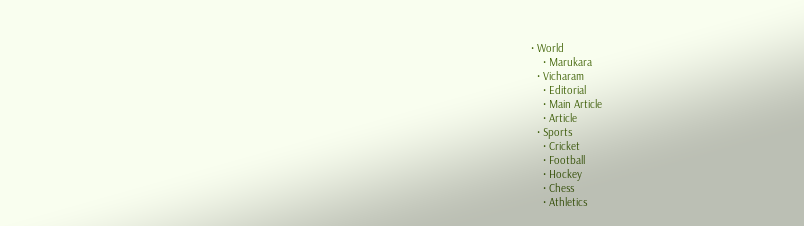• World
    • Marukara
  • Vicharam
    • Editorial
    • Main Article
    • Article
  • Sports
    • Cricket
    • Football
    • Hockey
    • Chess
    • Athletics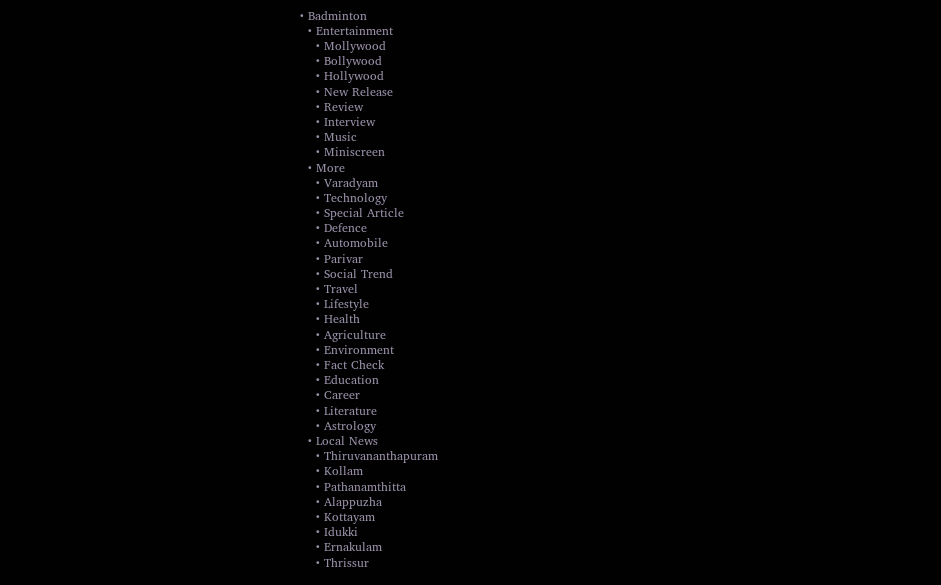• Badminton
  • Entertainment
    • Mollywood
    • Bollywood
    • Hollywood
    • New Release
    • Review
    • Interview
    • Music
    • Miniscreen
  • More
    • Varadyam
    • Technology
    • Special Article
    • Defence
    • Automobile
    • Parivar
    • Social Trend
    • Travel
    • Lifestyle
    • Health
    • Agriculture
    • Environment
    • Fact Check
    • Education
    • Career
    • Literature
    • Astrology
  • Local News
    • Thiruvananthapuram
    • Kollam
    • Pathanamthitta
    • Alappuzha
    • Kottayam
    • Idukki
    • Ernakulam
    • Thrissur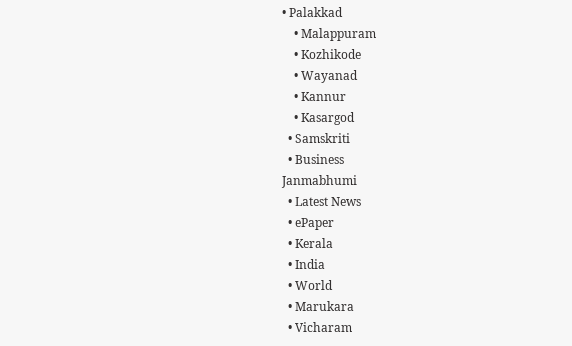• Palakkad
    • Malappuram
    • Kozhikode
    • Wayanad
    • Kannur
    • Kasargod
  • Samskriti
  • Business
Janmabhumi
  • Latest News
  • ePaper
  • Kerala
  • India
  • World
  • Marukara
  • Vicharam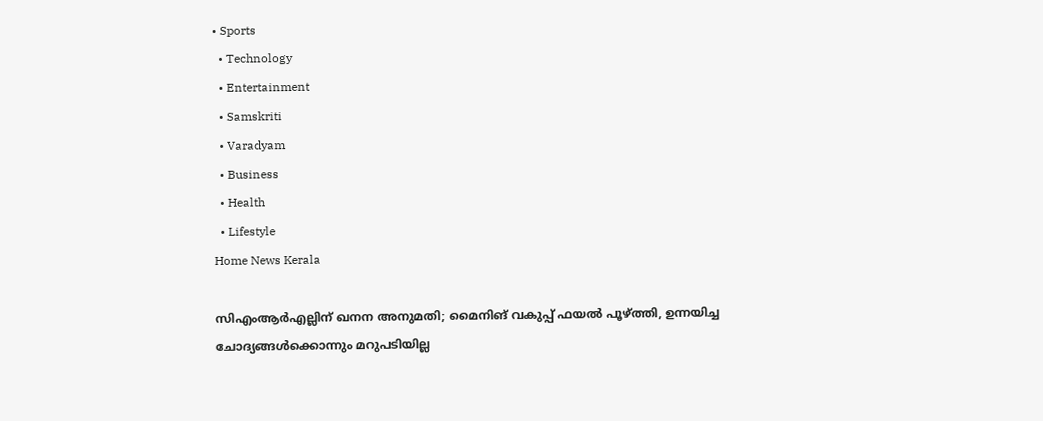• Sports
  • Technology
  • Entertainment
  • Samskriti
  • Varadyam
  • Business
  • Health
  • Lifestyle
Home News Kerala

സിഎംആര്‍എല്ലിന് ഖനന അനുമതി; മൈനിങ് വകുപ്പ് ഫയല്‍ പൂഴ്‌ത്തി, ഉന്നയിച്ച ചോദ്യങ്ങള്‍ക്കൊന്നും മറുപടിയില്ല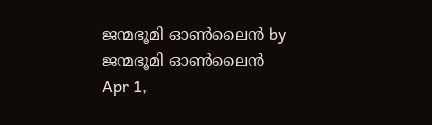ജന്മഭൂമി ഓണ്‍ലൈന്‍ by ജന്മഭൂമി ഓണ്‍ലൈന്‍
Apr 1,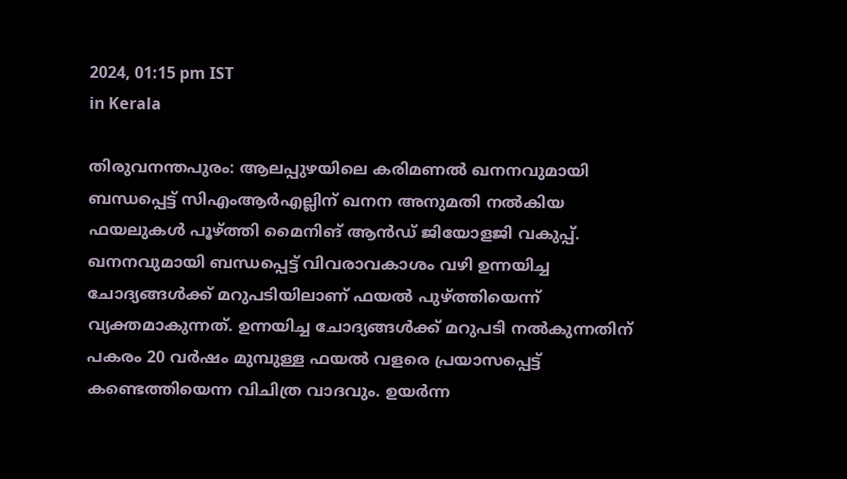2024, 01:15 pm IST
in Kerala

തിരുവനന്തപുരം: ആലപ്പുഴയിലെ കരിമണല്‍ ഖനനവുമായി ബന്ധപ്പെട്ട് സിഎംആര്‍എല്ലിന് ഖനന അനുമതി നല്‍കിയ ഫയലുകള്‍ പൂഴ്‌ത്തി മൈനിങ് ആന്‍ഡ് ജിയോളജി വകുപ്പ്. ഖനനവുമായി ബന്ധപ്പെട്ട് വിവരാവകാശം വഴി ഉന്നയിച്ച ചോദ്യങ്ങള്‍ക്ക് മറുപടിയിലാണ് ഫയല്‍ പുഴ്‌ത്തിയെന്ന് വ്യക്തമാകുന്നത്. ഉന്നയിച്ച ചോദ്യങ്ങള്‍ക്ക് മറുപടി നല്‍കുന്നതിന് പകരം 20 വര്‍ഷം മുമ്പുള്ള ഫയല്‍ വളരെ പ്രയാസപ്പെട്ട് കണ്ടെത്തിയെന്ന വിചിത്ര വാദവും. ഉയര്‍ന്ന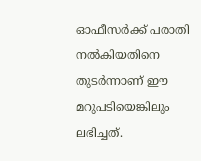ഓഫീസര്‍ക്ക് പരാതി നല്‍കിയതിനെ തുടര്‍ന്നാണ് ഈ മറുപടിയെങ്കിലും ലഭിച്ചത്.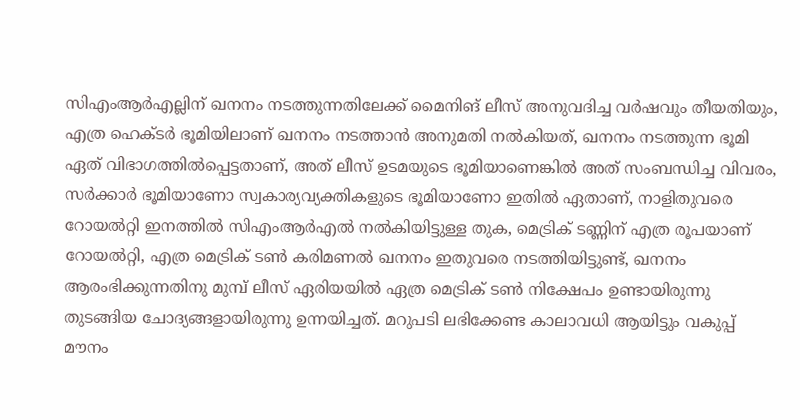സിഎംആര്‍എല്ലിന് ഖനനം നടത്തുന്നതിലേക്ക് മൈനിങ് ലീസ് അനുവദിച്ച വര്‍ഷവും തീയതിയും, എത്ര ഹെക്ടര്‍ ഭൂമിയിലാണ് ഖനനം നടത്താന്‍ അനുമതി നല്‍കിയത്, ഖനനം നടത്തുന്ന ഭൂമി ഏത് വിഭാഗത്തില്‍പ്പെട്ടതാണ്, അത് ലീസ് ഉടമയുടെ ഭൂമിയാണെങ്കില്‍ അത് സംബന്ധിച്ച വിവരം, സര്‍ക്കാര്‍ ഭൂമിയാണോ സ്വകാര്യവ്യക്തികളുടെ ഭൂമിയാണോ ഇതില്‍ ഏതാണ്, നാളിതുവരെ റോയല്‍റ്റി ഇനത്തില്‍ സിഎംആര്‍എല്‍ നല്‍കിയിട്ടുള്ള തുക, മെട്രിക് ടണ്ണിന് എത്ര രൂപയാണ് റോയല്‍റ്റി, എത്ര മെട്രിക് ടണ്‍ കരിമണല്‍ ഖനനം ഇതുവരെ നടത്തിയിട്ടുണ്ട്, ഖനനം ആരംഭിക്കുന്നതിനു മുമ്പ് ലീസ് ഏരിയയില്‍ ഏത്ര മെട്രിക് ടണ്‍ നിക്ഷേപം ഉണ്ടായിരുന്നു തുടങ്ങിയ ചോദ്യങ്ങളായിരുന്നു ഉന്നയിച്ചത്. മറുപടി ലഭിക്കേണ്ട കാലാവധി ആയിട്ടും വകുപ്പ് മൗനം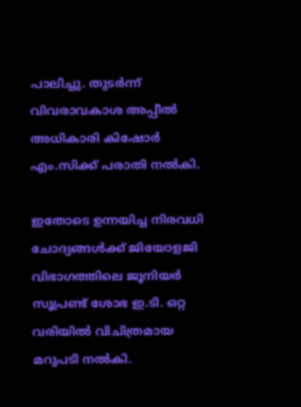പാലിച്ചു. തുടര്‍ന്ന് വിവരാവകാശ അപ്പീല്‍ അധികാരി കിഷോര്‍ എം.സിക്ക് പരാതി നല്‍കി.

ഇതോടെ ഉന്നയിച്ച നിരവധി ചോദ്യങ്ങള്‍ക്ക് ജിയോളജി വിഭാഗത്തിലെ ജൂനിയര്‍ സൂപ്രണ്ട് ശോഭ ഇ.ടി. ഒറ്റ വരിയില്‍ വിചിത്രമായ മറുപടി നല്‍കി.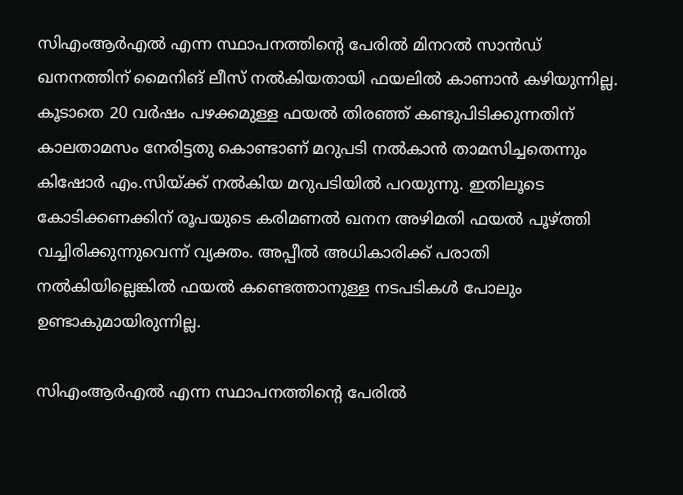സിഎംആര്‍എല്‍ എന്ന സ്ഥാപനത്തിന്റെ പേരില്‍ മിനറല്‍ സാന്‍ഡ് ഖനനത്തിന് മൈനിങ് ലീസ് നല്‍കിയതായി ഫയലില്‍ കാണാന്‍ കഴിയുന്നില്ല. കൂടാതെ 20 വര്‍ഷം പഴക്കമുള്ള ഫയല്‍ തിരഞ്ഞ് കണ്ടുപിടിക്കുന്നതിന് കാലതാമസം നേരിട്ടതു കൊണ്ടാണ് മറുപടി നല്‍കാന്‍ താമസിച്ചതെന്നും കിഷോര്‍ എം.സിയ്‌ക്ക് നല്‍കിയ മറുപടിയില്‍ പറയുന്നു. ഇതിലൂടെ കോടിക്കണക്കിന് രൂപയുടെ കരിമണല്‍ ഖനന അഴിമതി ഫയല്‍ പൂഴ്‌ത്തി വച്ചിരിക്കുന്നുവെന്ന് വ്യക്തം. അപ്പീല്‍ അധികാരിക്ക് പരാതി നല്‍കിയില്ലെങ്കില്‍ ഫയല്‍ കണ്ടെത്താനുള്ള നടപടികള്‍ പോലും ഉണ്ടാകുമായിരുന്നില്ല.

സിഎംആര്‍എല്‍ എന്ന സ്ഥാപനത്തിന്റെ പേരില്‍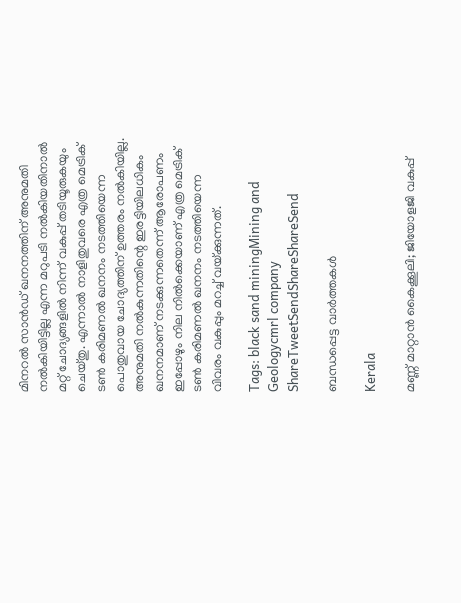മിനറല്‍ സാന്‍ഡ് ഖനനത്തിന് അനുമതി നല്‍കിയിട്ടില്ല എന്ന മറുപടി നല്‍കിയതിനാല്‍ മറ്റ് ചോദ്യങ്ങളില്‍ നിന്ന് വകുപ്പ് തടിയൂരുകയും ചെയ്തു. എന്നാല്‍ നാളിതുവരെ എത്ര മെട്രിക് ടണ്‍ കരിമണല്‍ ഖനനം നടത്തിയെന്ന പൊതുവായ ചോദ്യത്തിന് ഉത്തരം നല്‍കിയില്ല. അനുമതി നല്‍കുന്നതിന്റെ ഇരട്ടിയിലധികം ഖനനമാണ് നടക്കുന്നതെന്ന് ആരോപണം ഇപ്പോഴും നില നില്‍ക്കെയാണ് എത്ര മെട്രിക് ടണ്‍ കരിമണല്‍ ഖനനം നടത്തിയെന്ന വിവരം വകുപ്പും മറച്ച് വയ്‌ക്കുന്നത്.

Tags: black sand miningMining and Geologycmrl company
ShareTweetSendShareShareSend

ബന്ധപ്പെട്ട വാര്‍ത്തകള്‍

Kerala

മണ്ണ് മാറ്റാന്‍ കൈക്കൂലി; ജിയോളജി വകുപ്പ്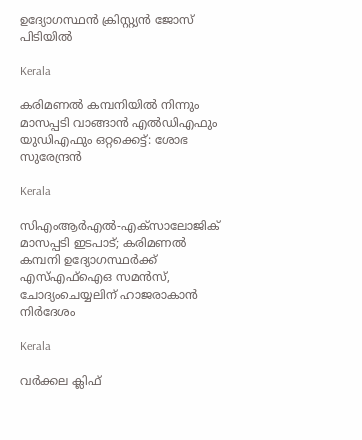ഉദ്യോഗസ്ഥന്‍ ക്രിസ്റ്റ്യന്‍ ജോസ് പിടിയില്‍

Kerala

കരിമണൽ കമ്പനിയിൽ നിന്നും മാസപ്പടി വാങ്ങാൻ എൽഡിഎഫും യുഡിഎഫും ഒറ്റക്കെട്ട്: ശോഭ സുരേന്ദ്രൻ

Kerala

സിഎംആര്‍എല്‍-എക്‌സാലോജിക് മാസപ്പടി ഇടപാട്; കരിമണൽ കമ്പനി ഉദ്യോഗസ്ഥർക്ക് എസ്എഫ്ഐഒ സമൻസ്, ചോദ്യംചെയ്യലിന് ഹാജരാകാൻ നിർദേശം

Kerala

വർക്കല ക്ലിഫ്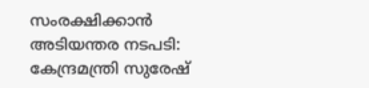സംരക്ഷിക്കാൻ അടിയന്തര നടപടി: കേന്ദ്രമന്ത്രി സുരേഷ്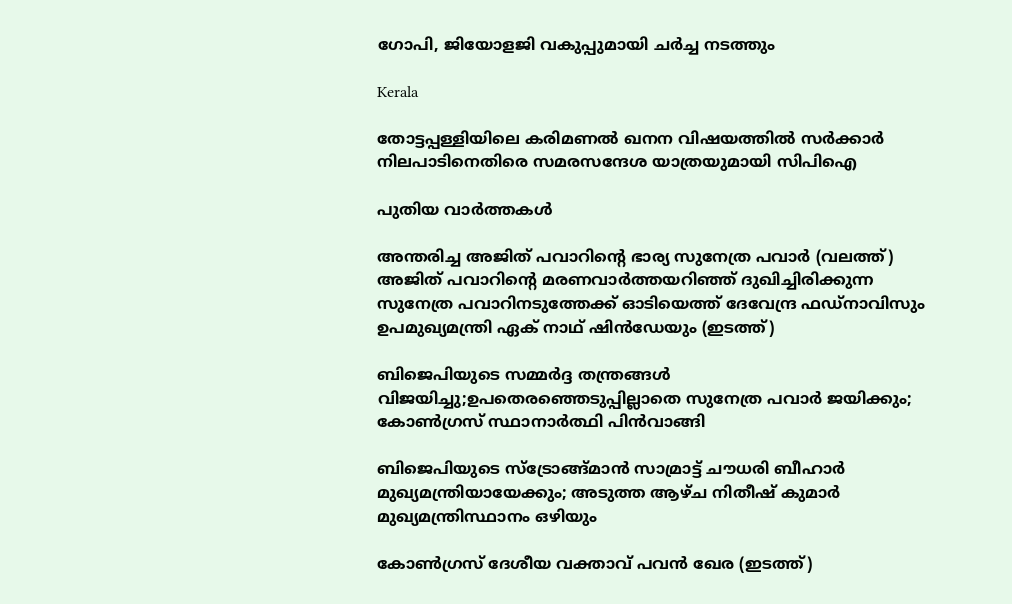ഗോപി, ജിയോളജി വകുപ്പുമായി ചർച്ച നടത്തും

Kerala

തോട്ടപ്പള്ളിയിലെ കരിമണല്‍ ഖനന വിഷയത്തില്‍ സര്‍ക്കാര്‍ നിലപാടിനെതിരെ സമരസന്ദേശ യാത്രയുമായി സിപിഐ

പുതിയ വാര്‍ത്തകള്‍

അന്തരിച്ച അജിത് പവാറിന്‍റെ ഭാര്യ സുനേത്ര പവാര്‍ (വലത്ത്) അജിത് പവാറിന്‍റെ മരണവാര്‍ത്തയറിഞ്ഞ് ദുഖിച്ചിരിക്കുന്ന സുനേത്ര പവാറിനടുത്തേക്ക് ഓടിയെത്ത് ദേവേന്ദ്ര ഫഡ്നാവിസും ഉപമുഖ്യമന്ത്രി ഏക് നാഥ് ഷിന്‍ഡേയും (ഇടത്ത്)

ബിജെപിയുടെ സമ്മര്‍ദ്ദ തന്ത്രങ്ങള്‍ വിജയിച്ചു;ഉപതെരഞ്ഞെടുപ്പില്ലാതെ സുനേത്ര പവാര്‍ ജയിക്കും; കോണ്‍ഗ്രസ് സ്ഥാനാര്‍ത്ഥി പിന്‍വാങ്ങി

ബിജെപിയുടെ സ്ട്രോങ്ങ്മാന്‍ സാമ്രാട്ട് ചൗധരി ബീഹാര്‍ മുഖ്യമന്ത്രിയായേക്കും; അടുത്ത ആഴ്ച നിതീഷ് കുമാര്‍ മുഖ്യമന്ത്രിസ്ഥാനം ഒഴിയും

കോണ്‍ഗ്രസ് ദേശീയ വക്താവ് പവന്‍ ഖേര (ഇടത്ത്)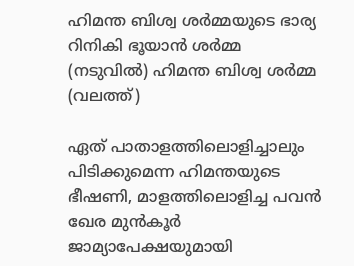ഹിമന്ത ബിശ്വ ശര്‍മ്മയുടെ ഭാര്യ റിനികി ഭൂയാന്‍ ശര്‍മ്മ (നടുവില്‍) ഹിമന്ത ബിശ്വ ശര്‍മ്മ (വലത്ത്)

ഏത് പാതാളത്തിലൊളിച്ചാലും പിടിക്കുമെന്ന ഹിമന്തയുടെ ഭീഷണി, മാളത്തിലൊളിച്ച പവന്‍ ഖേര മുന്‍കൂര്‍ ജാമ്യാപേക്ഷയുമായി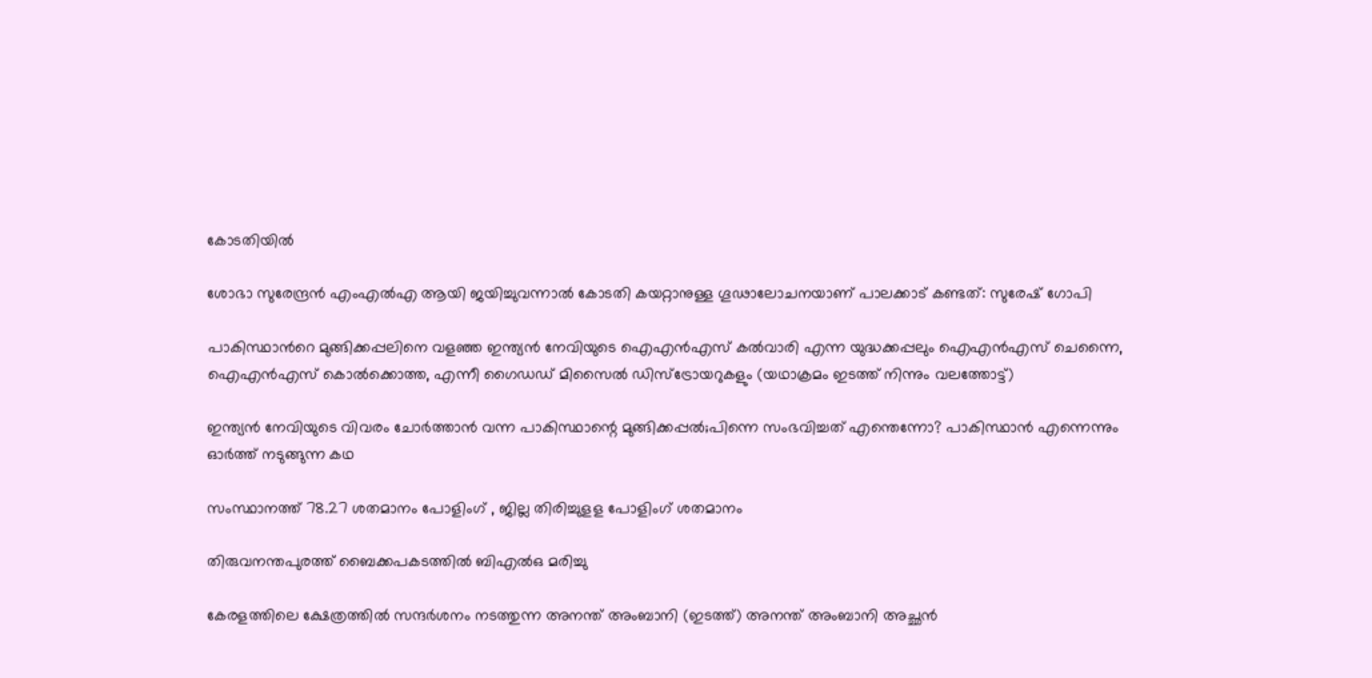കോടതിയില്‍

ശോഭാ സുരേന്ദ്രന്‍ എംഎല്‍എ ആയി ജയിച്ചുവന്നാല്‍ കോടതി കയറ്റാനുള്ള ഗൂഢാലോചനയാണ് പാലക്കാട് കണ്ടത്: സുരേഷ് ഗോപി

പാകിസ്ഥാന്‍റെ മുങ്ങിക്കപ്പലിനെ വളഞ്ഞ ഇന്ത്യന്‍ നേവിയുടെ ഐഎന്‍എസ് കല്‍വാരി എന്ന യുദ്ധക്കപ്പലും ഐഎന്‍എസ് ചെന്നൈ, ഐഎന്‍എസ് കൊല്‍ക്കൊത്ത, എന്നീ ഗൈഡഡ് മിസൈല്‍ ഡിസ്ട്രോയറുകളും (യഥാക്രമം ഇടത്ത് നിന്നും വലത്തോട്ട്)

ഇന്ത്യന്‍ നേവിയുടെ വിവരം ചോര്‍ത്താന്‍ വന്ന പാകിസ്ഥാന്റെ മുങ്ങിക്കപ്പല്‍;പിന്നെ സംഭവിച്ചത് എന്തെന്നോ? പാകിസ്ഥാന്‍ എന്നെന്നും ഓര്‍ത്ത് നടുങ്ങുന്ന കഥ

സംസ്ഥാനത്ത് 78.27 ശതമാനം പോളിംഗ് , ജില്ല തിരിച്ചുളള പോളിംഗ് ശതമാനം

തിരുവനന്തപുരത്ത് ബൈക്കപകടത്തില്‍ ബിഎല്‍ഒ മരിച്ചു

കേരളത്തിലെ ക്ഷേത്രത്തില്‍ സന്ദര്‍ശനം നടത്തുന്ന അനന്ത് അംബാനി (ഇടത്ത്) അനന്ത് അംബാനി അച്ഛന്‍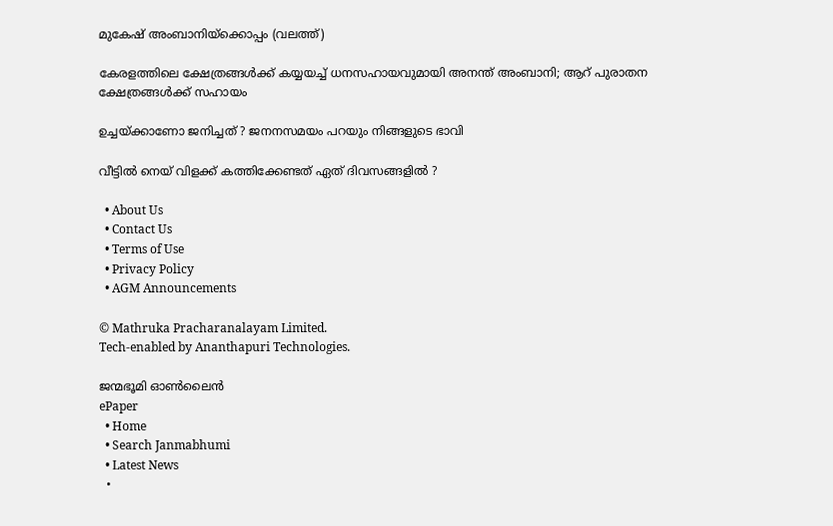മുകേഷ് അംബാനിയ്ക്കൊപ്പം (വലത്ത്)

കേരളത്തിലെ ക്ഷേത്രങ്ങള്‍ക്ക് കയ്യയച്ച് ധനസഹായവുമായി അനന്ത് അംബാനി; ആറ് പുരാതന ക്ഷേത്രങ്ങൾക്ക് സഹായം

ഉച്ചയ്‌ക്കാണോ ജനിച്ചത് ? ജനനസമയം പറയും നിങ്ങളുടെ ഭാവി

വീട്ടിൽ നെയ് വിളക്ക് കത്തിക്കേണ്ടത് ഏത് ദിവസങ്ങളിൽ ?

  • About Us
  • Contact Us
  • Terms of Use
  • Privacy Policy
  • AGM Announcements

© Mathruka Pracharanalayam Limited.
Tech-enabled by Ananthapuri Technologies.

ജന്മഭൂമി ഓണ്‍ലൈന്‍
ePaper
  • Home
  • Search Janmabhumi
  • Latest News
  •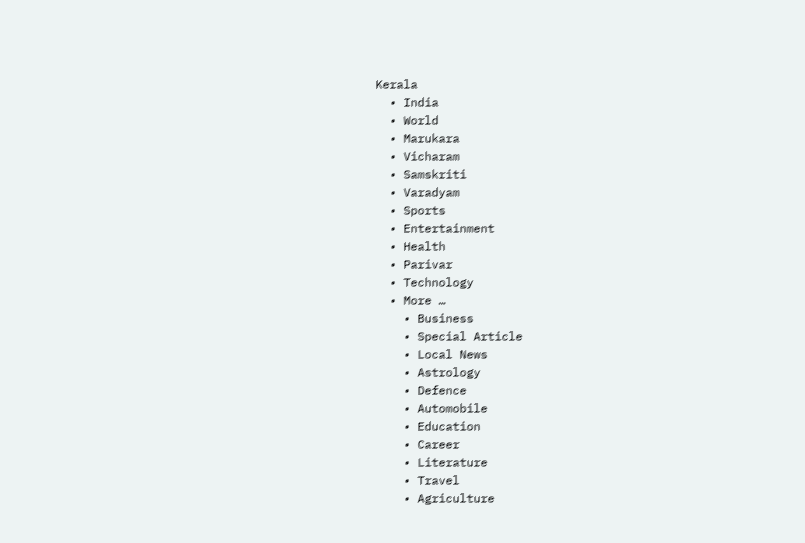Kerala
  • India
  • World
  • Marukara
  • Vicharam
  • Samskriti
  • Varadyam
  • Sports
  • Entertainment
  • Health
  • Parivar
  • Technology
  • More …
    • Business
    • Special Article
    • Local News
    • Astrology
    • Defence
    • Automobile
    • Education
    • Career
    • Literature
    • Travel
    • Agriculture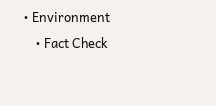• Environment
    • Fact Check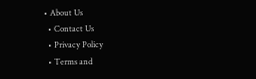• About Us
  • Contact Us
  • Privacy Policy
  • Terms and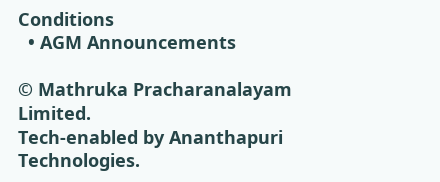Conditions
  • AGM Announcements

© Mathruka Pracharanalayam Limited.
Tech-enabled by Ananthapuri Technologies.